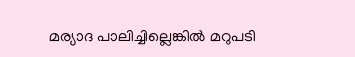മര്യാദ പാലിച്ചില്ലെങ്കിൽ മറുപടി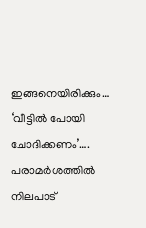ഇങ്ങനെയിരിക്കും… ‘വീട്ടിൽ പോയി ചോദിക്കണം’…. പരാമർശത്തിൽ നിലപാട്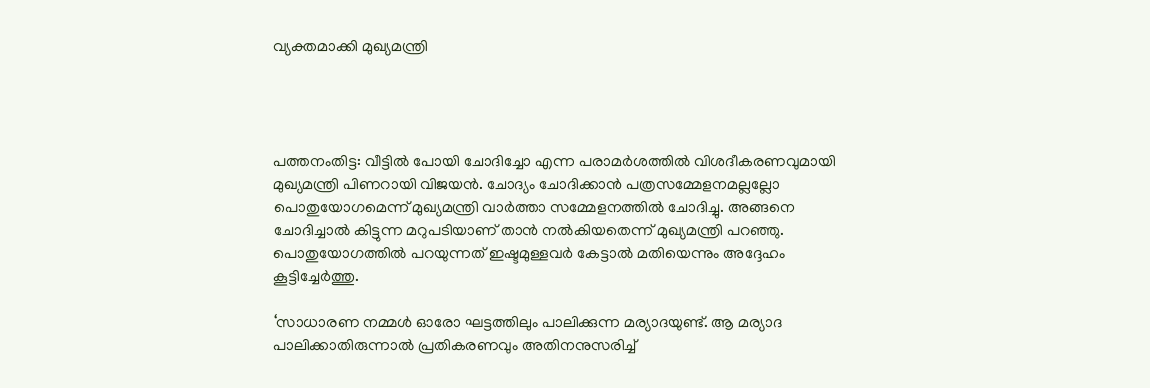വ്യക്തമാക്കി മുഖ്യമന്ത്രി




പത്തനംതിട്ട: വീട്ടില്‍ പോയി ചോദിച്ചോ എന്ന പരാമര്‍ശത്തില്‍ വിശദീകരണവുമായി മുഖ്യമന്ത്രി പിണറായി വിജയന്‍. ചോദ്യം ചോദിക്കാന്‍ പത്രസമ്മേളനമല്ലല്ലോ പൊതുയോഗമെന്ന് മുഖ്യമന്ത്രി വാര്‍ത്താ സമ്മേളനത്തില്‍ ചോദിച്ചു. അങ്ങനെ ചോദിച്ചാല്‍ കിട്ടുന്ന മറുപടിയാണ് താന്‍ നല്‍കിയതെന്ന് മുഖ്യമന്ത്രി പറഞ്ഞു. പൊതുയോഗത്തില്‍ പറയുന്നത് ഇഷ്ടമുള്ളവര്‍ കേട്ടാല്‍ മതിയെന്നും അദ്ദേഹം കൂട്ടിച്ചേര്‍ത്തു.

‘സാധാരണ നമ്മള്‍ ഓരോ ഘട്ടത്തിലും പാലിക്കുന്ന മര്യാദയുണ്ട്. ആ മര്യാദ പാലിക്കാതിരുന്നാല്‍ പ്രതികരണവും അതിനനുസരിച്ച്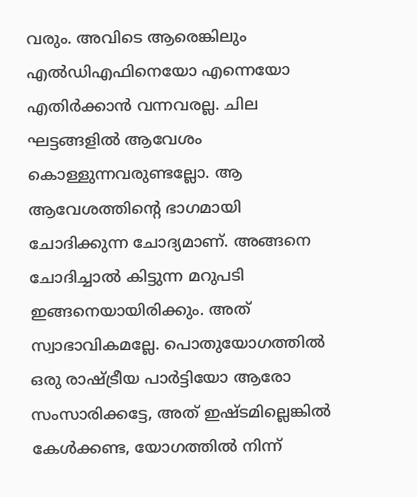വരും. അവിടെ ആരെങ്കിലും എല്‍ഡിഎഫിനെയോ എന്നെയോ എതിര്‍ക്കാന്‍ വന്നവരല്ല. ചില ഘട്ടങ്ങളില്‍ ആവേശം കൊള്ളുന്നവരുണ്ടല്ലോ. ആ ആവേശത്തിന്റെ ഭാഗമായി ചോദിക്കുന്ന ചോദ്യമാണ്. അങ്ങനെ ചോദിച്ചാല്‍ കിട്ടുന്ന മറുപടി ഇങ്ങനെയായിരിക്കും. അത് സ്വാഭാവികമല്ലേ. പൊതുയോഗത്തില്‍ ഒരു രാഷ്ട്രീയ പാര്‍ട്ടിയോ ആരോ സംസാരിക്കട്ടേ, അത് ഇഷ്ടമില്ലെങ്കില്‍ കേള്‍ക്കണ്ട, യോഗത്തില്‍ നിന്ന്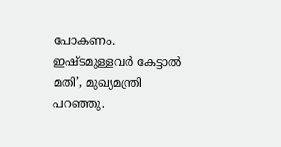പോകണം. ഇഷ്ടമുള്ളവര്‍ കേട്ടാല്‍ മതി’, മുഖ്യമന്ത്രി പറഞ്ഞു.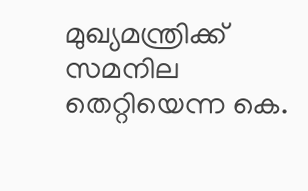മുഖ്യമന്ത്രിക്ക് സമനില തെറ്റിയെന്ന കെ.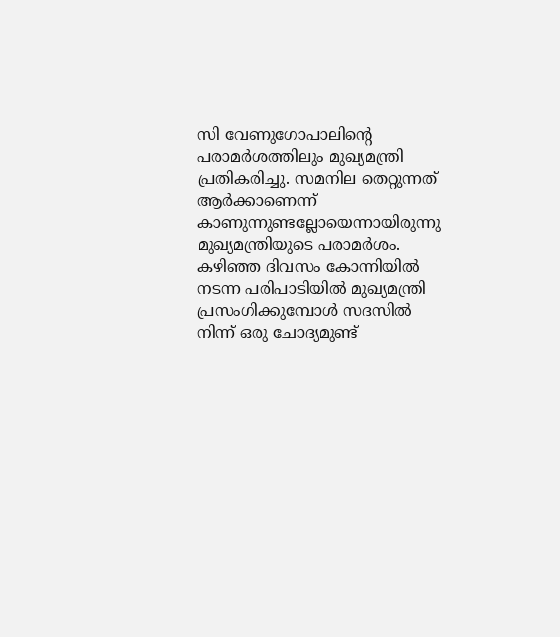സി വേണുഗോപാലിന്റെ പരാമര്‍ശത്തിലും മുഖ്യമന്ത്രി പ്രതികരിച്ചു. സമനില തെറ്റുന്നത് ആര്‍ക്കാണെന്ന് കാണുന്നുണ്ടല്ലോയെന്നായിരുന്നു മുഖ്യമന്ത്രിയുടെ പരാമര്‍ശം. കഴിഞ്ഞ ദിവസം കോന്നിയില്‍ നടന്ന പരിപാടിയില്‍ മുഖ്യമന്ത്രി പ്രസംഗിക്കുമ്പോള്‍ സദസില്‍ നിന്ന് ഒരു ചോദ്യമുണ്ട്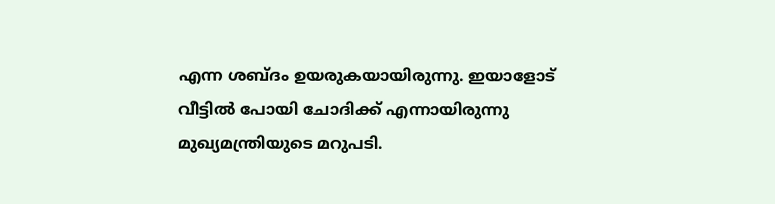എന്ന ശബ്ദം ഉയരുകയായിരുന്നു. ഇയാളോട് വീട്ടില്‍ പോയി ചോദിക്ക് എന്നായിരുന്നു മുഖ്യമന്ത്രിയുടെ മറുപടി.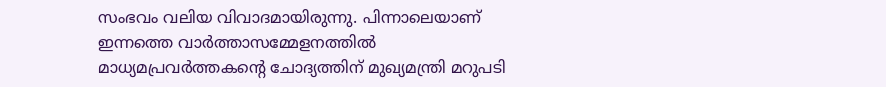സംഭവം വലിയ വിവാദമായിരുന്നു. പിന്നാലെയാണ് ഇന്നത്തെ വാര്‍ത്താസമ്മേളനത്തില്‍ മാധ്യമപ്രവര്‍ത്തകന്റെ ചോദ്യത്തിന് മുഖ്യമന്ത്രി മറുപടി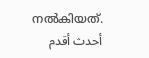നല്‍കിയത്.
أحدث أقدم